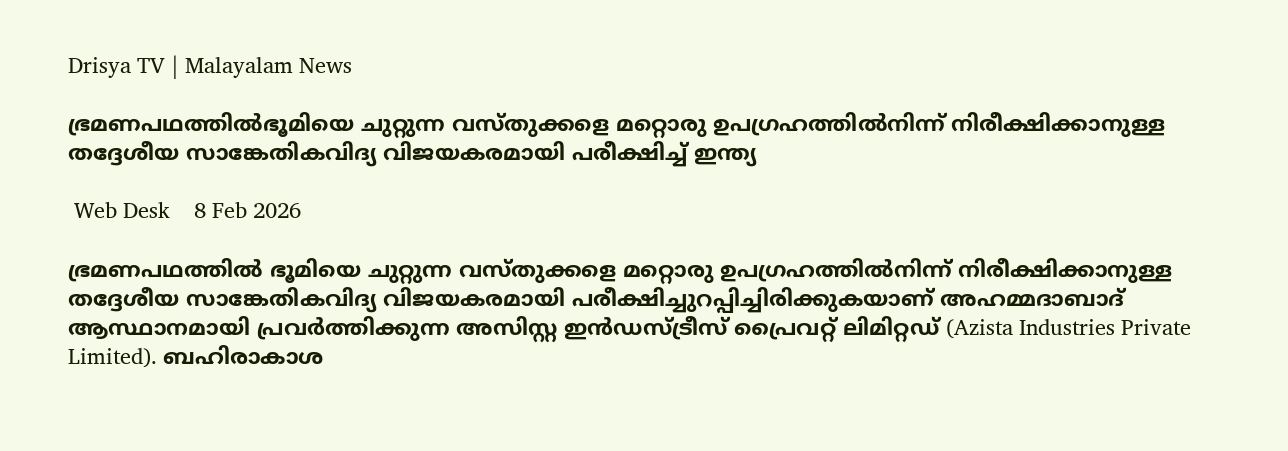Drisya TV | Malayalam News

ഭ്രമണപഥത്തിൽഭൂമിയെ ചുറ്റുന്ന വസ്തുക്കളെ മറ്റൊരു ഉപഗ്രഹത്തിൽനിന്ന് നിരീക്ഷിക്കാനുള്ള തദ്ദേശീയ സാങ്കേതികവിദ്യ വിജയകരമായി പരീക്ഷിച്ച് ഇന്ത്യ

 Web Desk    8 Feb 2026

ഭ്രമണപഥത്തിൽ ഭൂമിയെ ചുറ്റുന്ന വസ്തുക്കളെ മറ്റൊരു ഉപഗ്രഹത്തിൽനിന്ന് നിരീക്ഷിക്കാനുള്ള തദ്ദേശീയ സാങ്കേതികവിദ്യ വിജയകരമായി പരീക്ഷിച്ചുറപ്പിച്ചിരിക്കുകയാണ് അഹമ്മദാബാദ് ആസ്ഥാനമായി പ്രവർത്തിക്കുന്ന അസിസ്റ്റ ഇൻഡസ്ട്രീസ് പ്രൈവറ്റ് ലിമിറ്റഡ് (Azista Industries Private Limited). ബഹിരാകാശ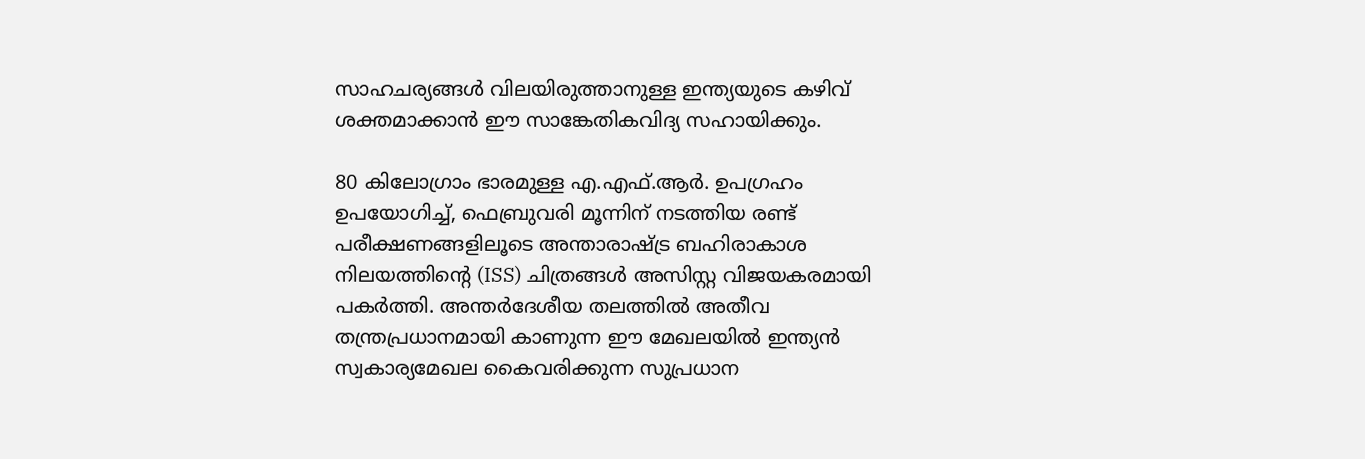സാഹചര്യങ്ങൾ വിലയിരുത്താനുള്ള ഇന്ത്യയുടെ കഴിവ് ശക്തമാക്കാൻ ഈ സാങ്കേതികവിദ്യ സഹായിക്കും.

80 കിലോഗ്രാം ഭാരമുള്ള എ.എഫ്.ആർ. ഉപഗ്രഹം ഉപയോഗിച്ച്, ഫെബ്രുവരി മൂന്നിന് നടത്തിയ രണ്ട് പരീക്ഷണങ്ങളിലൂടെ അന്താരാഷ്ട്ര ബഹിരാകാശ നിലയത്തിന്റെ (ISS) ചിത്രങ്ങൾ അസിസ്റ്റ വിജയകരമായി പകർത്തി. അന്തർദേശീയ തലത്തിൽ അതീവ തന്ത്രപ്രധാനമായി കാണുന്ന ഈ മേഖലയിൽ ഇന്ത്യൻ സ്വകാര്യമേഖല കൈവരിക്കുന്ന സുപ്രധാന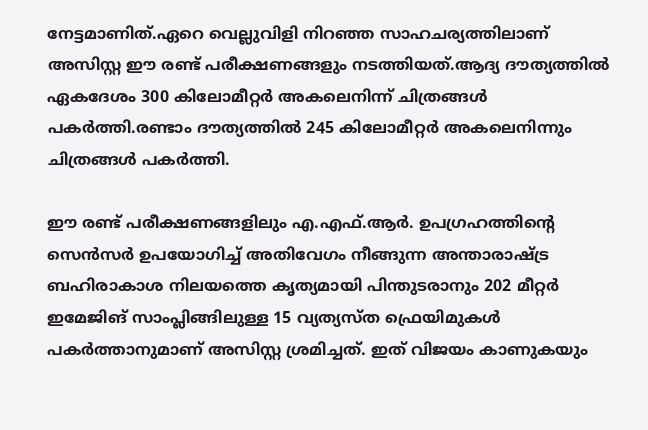നേട്ടമാണിത്.ഏറെ വെല്ലുവിളി നിറഞ്ഞ സാഹചര്യത്തിലാണ് അസിസ്റ്റ ഈ രണ്ട് പരീക്ഷണങ്ങളും നടത്തിയത്.ആദ്യ ദൗത്യത്തിൽ ഏകദേശം 300 കിലോമീറ്റർ അകലെനിന്ന് ചിത്രങ്ങൾ പകർത്തി.രണ്ടാം ദൗത്യത്തിൽ 245 കിലോമീറ്റർ അകലെനിന്നും ചിത്രങ്ങൾ പകർത്തി.

ഈ രണ്ട് പരീക്ഷണങ്ങളിലും എ.എഫ്.ആർ. ഉപഗ്രഹത്തിന്റെ സെൻസർ ഉപയോഗിച്ച് അതിവേഗം നീങ്ങുന്ന അന്താരാഷ്ട്ര ബഹിരാകാശ നിലയത്തെ കൃത്യമായി പിന്തുടരാനും 202 മീറ്റർ ഇമേജിങ് സാംപ്ലിങ്ങിലുള്ള 15 വ്യത്യസ്ത ഫ്രെയിമുകൾ പകർത്താനുമാണ് അസിസ്റ്റ ശ്രമിച്ചത്. ഇത് വിജയം കാണുകയും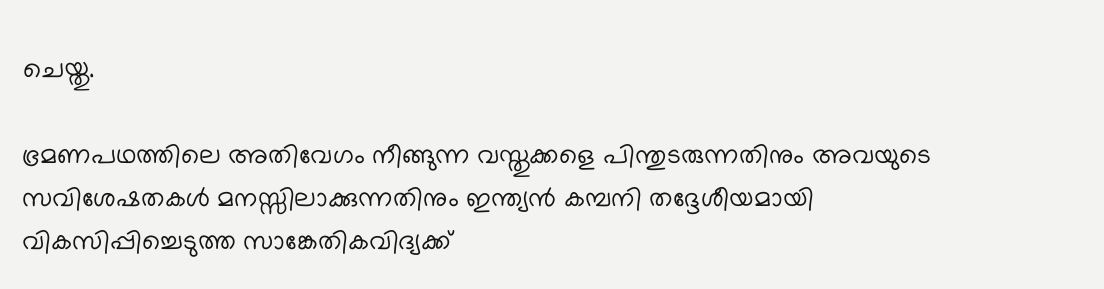ചെയ്തു.

ഭ്രമണപഥത്തിലെ അതിവേഗം നീങ്ങുന്ന വസ്തുക്കളെ പിന്തുടരുന്നതിനും അവയുടെ സവിശേഷതകൾ മനസ്സിലാക്കുന്നതിനും ഇന്ത്യൻ കമ്പനി തദ്ദേശീയമായി വികസിപ്പിച്ചെടുത്ത സാങ്കേതികവിദ്യക്ക്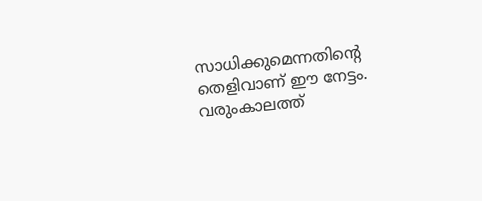സാധിക്കുമെന്നതിന്റെ തെളിവാണ് ഈ നേട്ടം. വരുംകാലത്ത്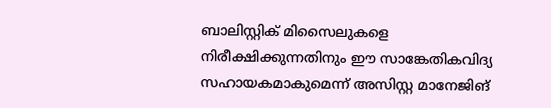ബാലിസ്റ്റിക് മിസൈലുകളെ നിരീക്ഷിക്കുന്നതിനും ഈ സാങ്കേതികവിദ്യ സഹായകമാകുമെന്ന് അസിസ്റ്റ മാനേജിങ്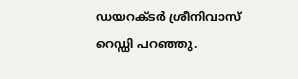ഡയറക്ടർ ശ്രീനിവാസ് റെഡ്ഡി പറഞ്ഞു.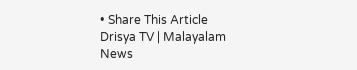• Share This Article
Drisya TV | Malayalam News